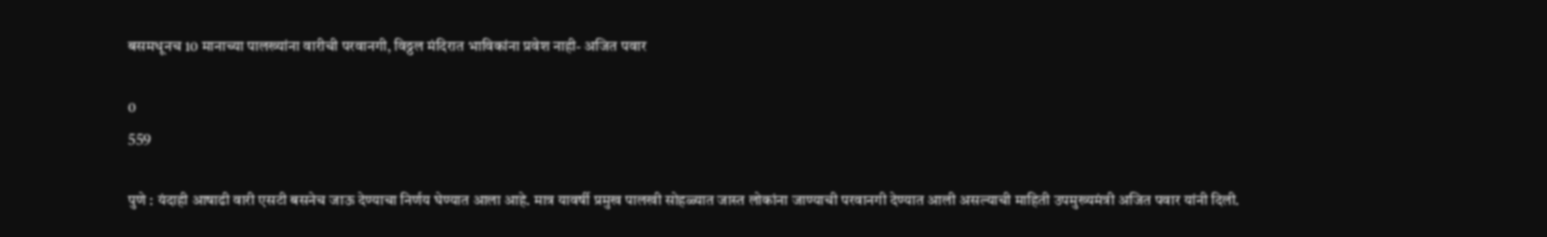बसमधूनच 10 मानाच्या पालख्यांना वारीची परवानगी, विठ्ठल मंदिरात भाविकांना प्रवेश नाही- अजित पवार

0
559

पुणे : यंदाही आषाढी वारी एसटी बसनेच जाऊ देण्याचा निर्णय घेण्यात आला आहे. मात्र यावर्षी प्रमुख पालखी सोहळ्यात जास्त लोकांना जाण्याची परवानगी देण्यात आली असल्याची माहिती उपमुख्यमंत्री अजित पवार यांनी दिली.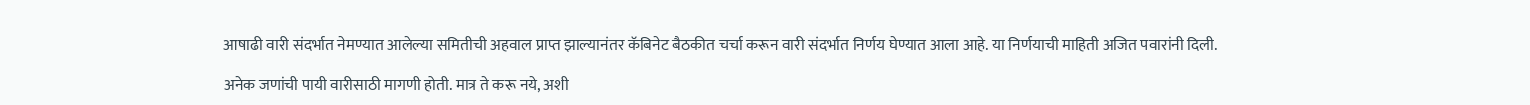आषाढी वारी संदर्भात नेमण्यात आलेल्या समितीची अहवाल प्राप्त झाल्यानंतर कॅबिनेट बैठकीत चर्चा करून वारी संदर्भात निर्णय घेण्यात आला आहे. या निर्णयाची माहिती अजित पवारांनी दिली.

अनेक जणांची पायी वारीसाठी मागणी होती. मात्र ते करू नये, अशी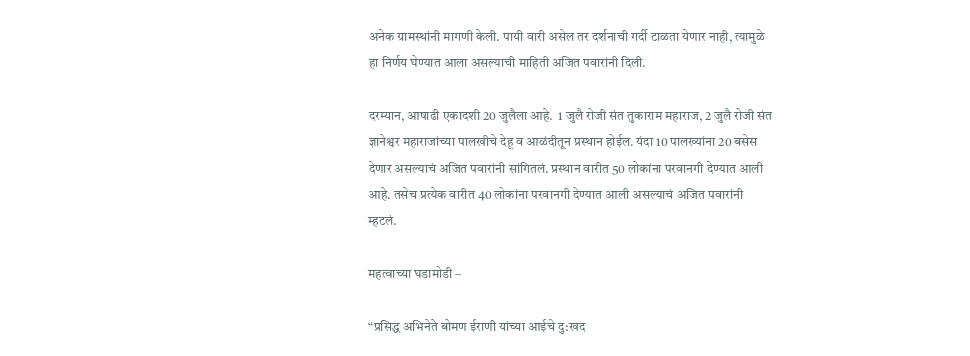अनेक ग्रामस्थांनी मागणी केली. पायी वारी असेल तर दर्शनाची गर्दी टाळता येणार नाही, त्यामुळे हा निर्णय घेण्यात आला असल्याची माहिती अजित पवारांनी दिली.

दरम्यान, आषाढी एकादशी 20 जुलैला आहे.  1 जुलै रोजी संत तुकाराम महाराज, 2 जुलै रोजी संत ज्ञानेश्वर महाराजांच्या पालखीचे देहू व आळंदीतून प्रस्थान होईल. यंदा 10 पालख्यांना 20 बसेस देणार असल्याचं अजित पवारांनी सांगितलं. प्रस्थान वारीत 50 लोकांना परवानगी देण्यात आली आहे. तसेच प्रत्येक वारीत 40 लोकांना परवानगी देण्यात आली असल्याचं अजित पवारांनी म्हटलं.

महत्वाच्या घडामोडी –

“प्रसिद्ध अभिनेते बोमण ईराणी यांच्या आईचे दु:खद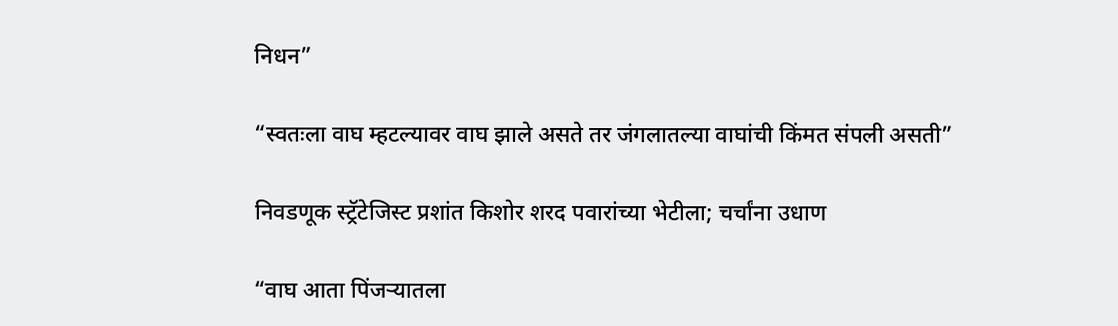निधन”

“स्वतःला वाघ म्हटल्यावर वाघ झाले असते तर जंगलातल्या वाघांची किंमत संपली असती”

निवडणूक स्ट्रॅटेजिस्ट प्रशांत किशोर शरद पवारांच्या भेटीला; चर्चांना उधाण

“वाघ आता पिंजऱ्यातला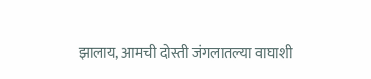झालाय, आमची दोस्ती जंगलातल्या वाघाशी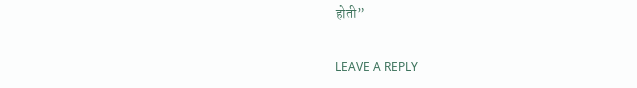होती”

LEAVE A REPLY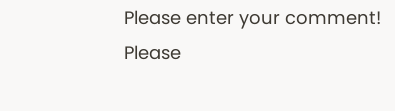Please enter your comment!
Please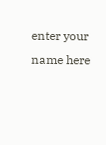enter your name here